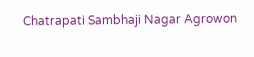Chatrapati Sambhaji Nagar Agrowon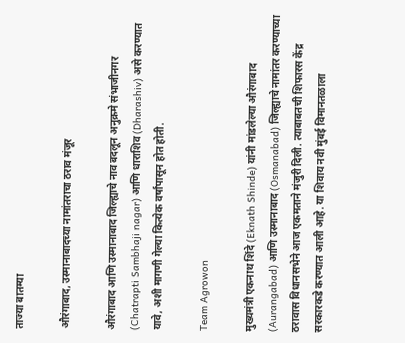ताज्या बातम्या

औरंगाबाद, उस्मानाबादच्या नामांतराचा ठराव मंजूर

औरंगाबाद आणि उस्मानाबाद जिल्ह्याचे नाव बदलून अनुक्रमे संभाजीनगर (Chatrapti Sambhaji nagar) आणि धाराशिव (Dharashiv) असे करण्यात यावे, अशी मागणी गेल्या कित्येक वर्षांपासून होत होती.

Team Agrowon

मुख्यमंत्री एकनाथ शिंदे (Eknath Shinde) यांनी मांडलेल्या औरंगाबाद (Aurangabad) आणि उस्मानाबाद (Osmanabad) जिल्ह्याचे नामांतर करण्याच्या ठरावास विधानसभेने आज एकमताने मंजुरी दिली. त्याबाबतची शिफारस केंद्र सरकारकडे करण्यात आली आहे. या शिवाय नवी मुंबई विमानतळाला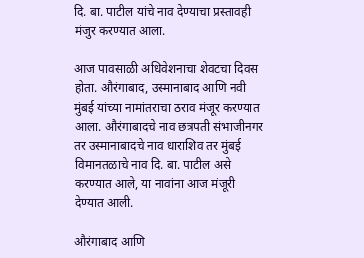दि. बा. पाटील यांचे नाव देण्याचा प्रस्तावही मंजुर करण्यात आला.

आज पावसाळी अधिवेशनाचा शेवटचा दिवस होता. औरंगाबाद, उस्मानाबाद आणि नवी मुंबई यांच्या नामांतराचा ठराव मंजूर करण्यात आला. औरंगाबादचे नाव छत्रपती संभाजीनगर तर उस्मानाबादचे नाव धाराशिव तर मुंबई विमानतळाचे नाव दि. बा. पाटील असे करण्यात आले, या नावांना आज मंजूरी देण्यात आली.

औरंगाबाद आणि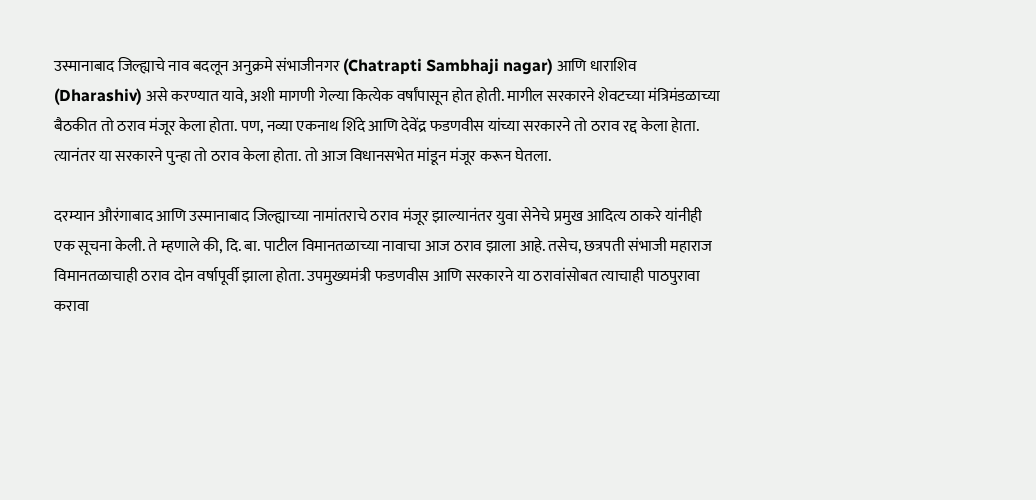उस्मानाबाद जिल्ह्याचे नाव बदलून अनुक्रमे संभाजीनगर (Chatrapti Sambhaji nagar) आणि धाराशिव (Dharashiv) असे करण्यात यावे, अशी मागणी गेल्या कित्येक वर्षांपासून होत होती. मागील सरकारने शेवटच्या मंत्रिमंडळाच्या बैठकीत तो ठराव मंजूर केला होता. पण, नव्या एकनाथ शिंदे आणि देवेंद्र फडणवीस यांच्या सरकारने तो ठराव रद्द केला हेाता. त्यानंतर या सरकारने पुन्हा तो ठराव केला होता. तो आज विधानसभेत मांडून मंजूर करून घेतला.

दरम्यान औरंगाबाद आणि उस्मानाबाद जिल्ह्याच्या नामांतराचे ठराव मंजूर झाल्यानंतर युवा सेनेचे प्रमुख आदित्य ठाकरे यांनीही एक सूचना केली. ते म्हणाले की, दि. बा. पाटील विमानतळाच्या नावाचा आज ठराव झाला आहे. तसेच, छत्रपती संभाजी महाराज विमानतळाचाही ठराव दोन वर्षापूर्वी झाला होता. उपमुख्यमंत्री फडणवीस आणि सरकारने या ठरावांसोबत त्याचाही पाठपुरावा करावा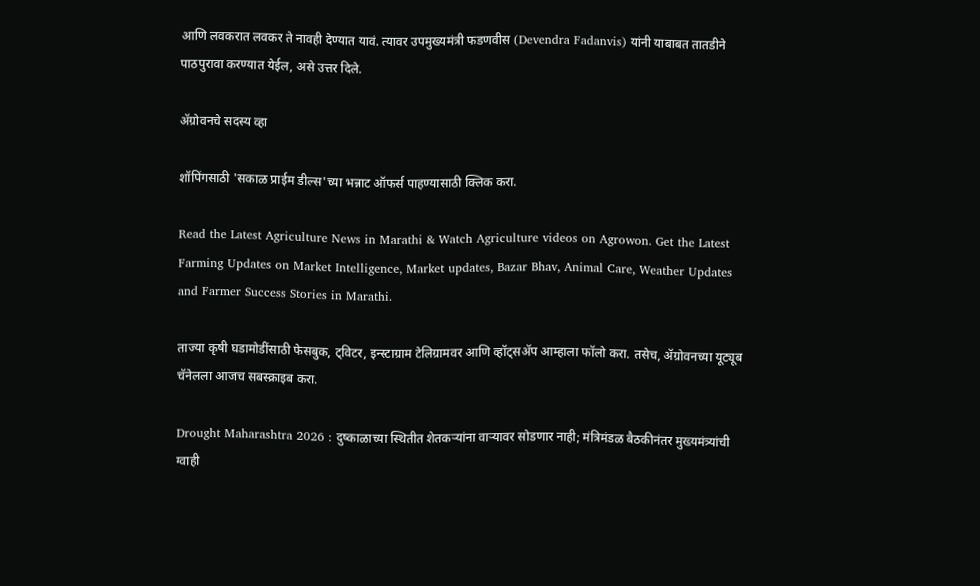आणि लवकरात लवकर ते नावही देण्यात यावं. त्यावर उपमुख्यमंत्री फडणवीस (Devendra Fadanvis) यांनी याबाबत तातडीने पाठपुरावा करण्यात येईल, असे उत्तर दिले.

ॲग्रोवनचे सदस्य व्हा

शॉपिंगसाठी 'सकाळ प्राईम डील्स'च्या भन्नाट ऑफर्स पाहण्यासाठी क्लिक करा.

Read the Latest Agriculture News in Marathi & Watch Agriculture videos on Agrowon. Get the Latest Farming Updates on Market Intelligence, Market updates, Bazar Bhav, Animal Care, Weather Updates and Farmer Success Stories in Marathi.

ताज्या कृषी घडामोडींसाठी फेसबुक, ट्विटर, इन्स्टाग्राम टेलिग्रामवर आणि व्हॉट्सॲप आम्हाला फॉलो करा. तसेच, ॲग्रोवनच्या यूट्यूब चॅनेलला आजच सबस्क्राइब करा.

Drought Maharashtra 2026 : दुष्काळाच्या स्थितीत शेतकऱ्यांना वाऱ्यावर सोडणार नाही; मंत्रिमंडळ बैठकीनंतर मुख्यमंत्र्यांची ग्वाही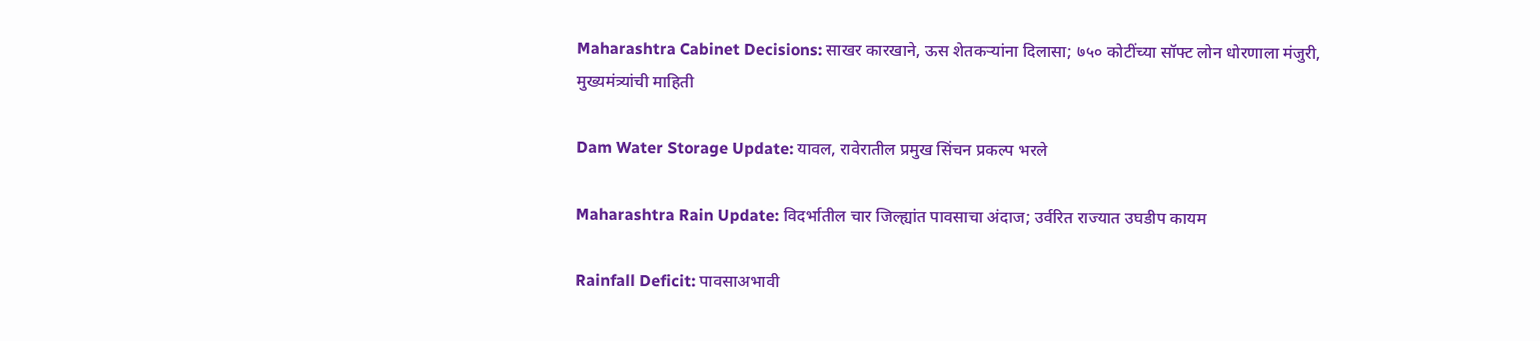Maharashtra Cabinet Decisions: साखर कारखाने, ऊस शेतकऱ्यांना दिलासा; ७५० कोटींच्या सॉफ्ट लोन धोरणाला मंजुरी, मुख्यमंत्र्यांची माहिती

Dam Water Storage Update: यावल, रावेरातील प्रमुख सिंचन प्रकल्प भरले

Maharashtra Rain Update: विदर्भातील चार जिल्ह्यांत पावसाचा अंदाज; उर्वरित राज्यात उघडीप कायम

Rainfall Deficit: पावसाअभावी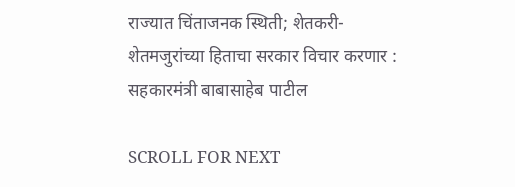राज्यात चिंताजनक स्थिती; शेतकरी- शेतमजुरांच्या हिताचा सरकार विचार करणार : सहकारमंत्री बाबासाहेब पाटील

SCROLL FOR NEXT